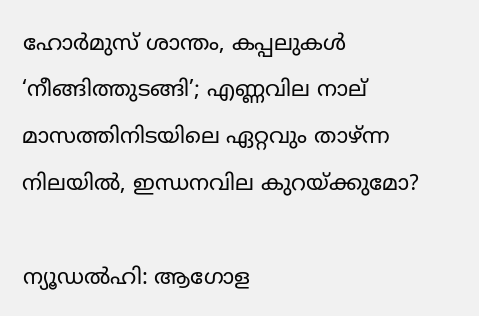ഹോര്‍മുസ് ശാന്തം, കപ്പലുകള്‍ ‘നീങ്ങിത്തുടങ്ങി’; എണ്ണവില നാല് മാസത്തിനിടയിലെ ഏറ്റവും താഴ്ന്ന നിലയില്‍, ഇന്ധനവില കുറയ്ക്കുമോ?

ന്യൂഡല്‍ഹി: ആഗോള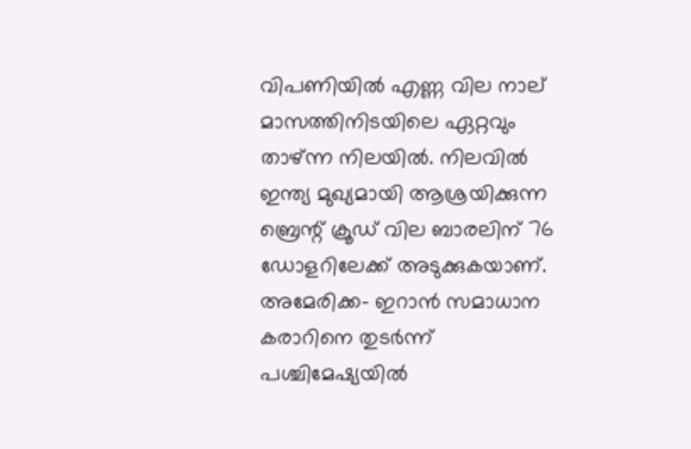വിപണിയില്‍ എണ്ണ വില നാല് മാസത്തിനിടയിലെ ഏറ്റവും താഴ്ന്ന നിലയില്‍. നിലവില്‍ ഇന്ത്യ മുഖ്യമായി ആശ്രയിക്കുന്ന ബ്രെന്റ് ക്രൂഡ് വില ബാരലിന് 76 ഡോളറിലേക്ക് അടുക്കുകയാണ്. അമേരിക്ക- ഇറാന്‍ സമാധാന കരാറിനെ തുടര്‍ന്ന് പശ്ചിമേഷ്യയില്‍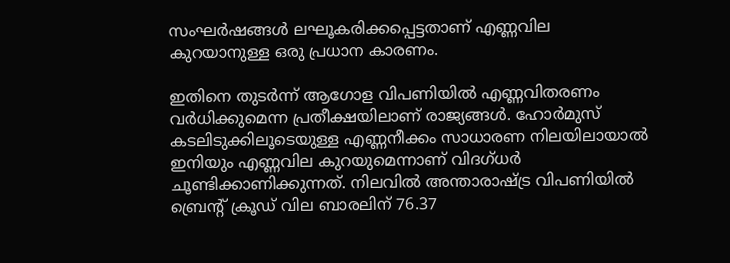സംഘര്‍ഷങ്ങള്‍ ലഘൂകരിക്കപ്പെട്ടതാണ് എണ്ണവില കുറയാനുള്ള ഒരു പ്രധാന കാരണം.

ഇതിനെ തുടര്‍ന്ന് ആഗോള വിപണിയില്‍ എണ്ണവിതരണം വര്‍ധിക്കുമെന്ന പ്രതീക്ഷയിലാണ് രാജ്യങ്ങള്‍. ഹോര്‍മുസ് കടലിടുക്കിലൂടെയുള്ള എണ്ണനീക്കം സാധാരണ നിലയിലായാല്‍ ഇനിയും എണ്ണവില കുറയുമെന്നാണ് വിദഗ്ധര്‍ ചൂണ്ടിക്കാണിക്കുന്നത്. നിലവില്‍ അന്താരാഷ്ട്ര വിപണിയില്‍ ബ്രെന്റ് ക്രൂഡ് വില ബാരലിന് 76.37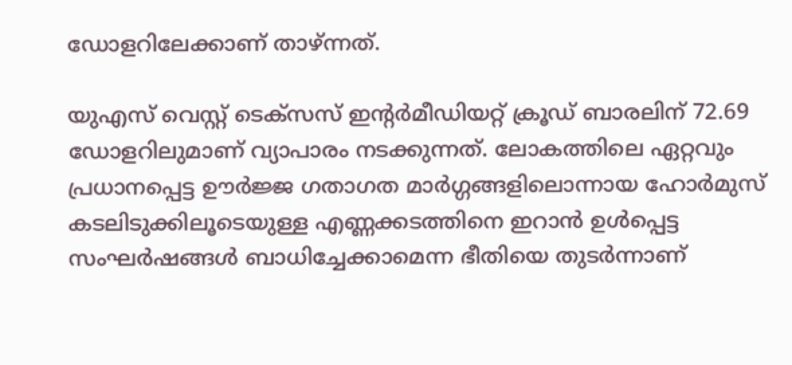ഡോളറിലേക്കാണ് താഴ്ന്നത്.

യുഎസ് വെസ്റ്റ് ടെക്‌സസ് ഇന്റര്‍മീഡിയറ്റ് ക്രൂഡ് ബാരലിന് 72.69 ഡോളറിലുമാണ് വ്യാപാരം നടക്കുന്നത്. ലോകത്തിലെ ഏറ്റവും പ്രധാനപ്പെട്ട ഊര്‍ജ്ജ ഗതാഗത മാര്‍ഗ്ഗങ്ങളിലൊന്നായ ഹോര്‍മുസ് കടലിടുക്കിലൂടെയുള്ള എണ്ണക്കടത്തിനെ ഇറാന്‍ ഉള്‍പ്പെട്ട സംഘര്‍ഷങ്ങള്‍ ബാധിച്ചേക്കാമെന്ന ഭീതിയെ തുടര്‍ന്നാണ്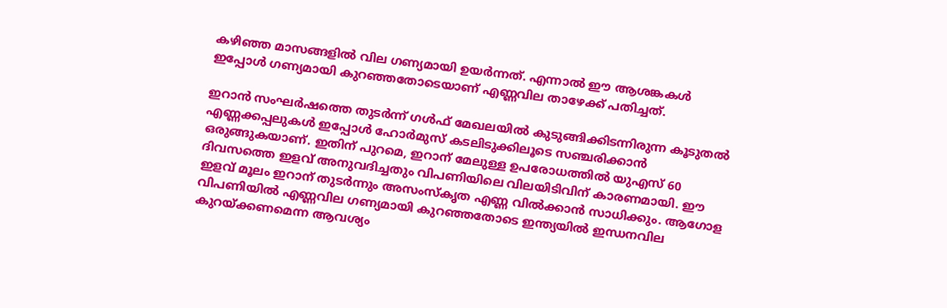കഴിഞ്ഞ മാസങ്ങളില്‍ വില ഗണ്യമായി ഉയര്‍ന്നത്. എന്നാല്‍ ഈ ആശങ്കകള്‍ ഇപ്പോള്‍ ഗണ്യമായി കുറഞ്ഞതോടെയാണ് എണ്ണവില താഴേക്ക് പതിച്ചത്.

ഇറാന്‍ സംഘര്‍ഷത്തെ തുടര്‍ന്ന് ഗള്‍ഫ് മേഖലയില്‍ കുടുങ്ങിക്കിടന്നിരുന്ന കൂടുതല്‍ എണ്ണക്കപ്പലുകള്‍ ഇപ്പോള്‍ ഹോര്‍മുസ് കടലിടുക്കിലൂടെ സഞ്ചരിക്കാന്‍ ഒരുങ്ങുകയാണ്. ഇതിന് പുറമെ, ഇറാന് മേലുള്ള ഉപരോധത്തില്‍ യുഎസ് 60 ദിവസത്തെ ഇളവ് അനുവദിച്ചതും വിപണിയിലെ വിലയിടിവിന് കാരണമായി. ഈ ഇളവ് മൂലം ഇറാന് തുടര്‍ന്നും അസംസ്‌കൃത എണ്ണ വില്‍ക്കാന്‍ സാധിക്കും. ആഗോള വിപണിയില്‍ എണ്ണവില ഗണ്യമായി കുറഞ്ഞതോടെ ഇന്ത്യയില്‍ ഇന്ധനവില കുറയ്ക്കണമെന്ന ആവശ്യം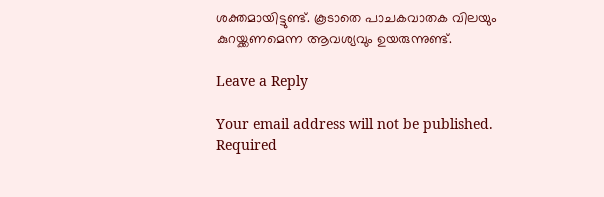ശക്തമായിട്ടുണ്ട്. കൂടാതെ പാചകവാതക വിലയും കുറയ്ക്കണമെന്ന ആവശ്യവും ഉയരുന്നുണ്ട്.

Leave a Reply

Your email address will not be published. Required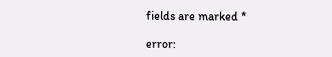fields are marked *

error: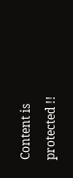Content is protected !!